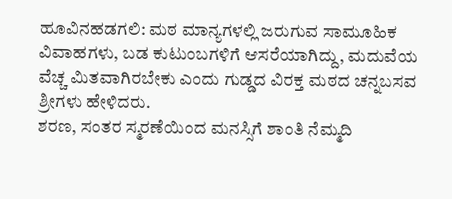ಹೂವಿನಹಡಗಲಿ: ಮಠ ಮಾನ್ಯಗಳಲ್ಲಿ ಜರುಗುವ ಸಾಮೂಹಿಕ ವಿವಾಹಗಳು, ಬಡ ಕುಟುಂಬಗಳಿಗೆ ಆಸರೆಯಾಗಿದ್ದು, ಮದುವೆಯ ವೆಚ್ಚ ಮಿತವಾಗಿರಬೇಕು ಎಂದು ಗುಡ್ಡದ ವಿರಕ್ತ ಮಠದ ಚನ್ನಬಸವ ಶ್ರೀಗಳು ಹೇಳಿದರು.
ಶರಣ, ಸಂತರ ಸ್ಮರಣೆಯಿಂದ ಮನಸ್ಸಿಗೆ ಶಾಂತಿ ನೆಮ್ಮದಿ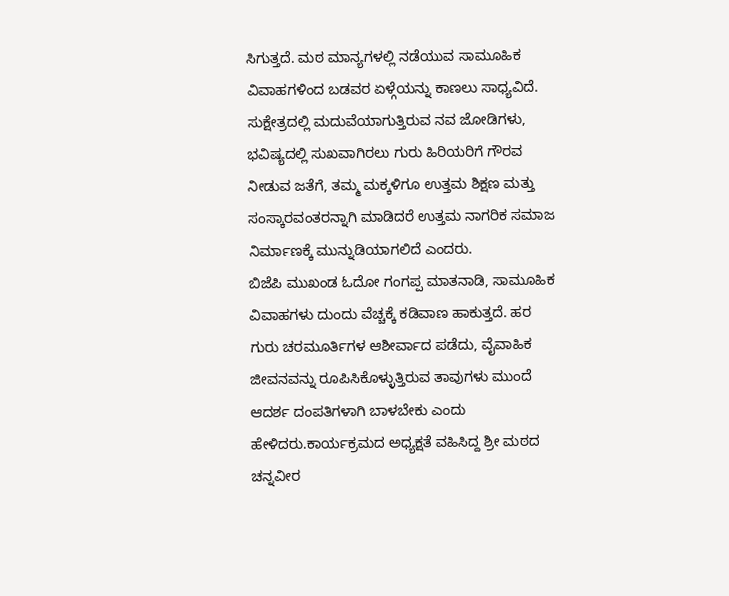ಸಿಗುತ್ತದೆ. ಮಠ ಮಾನ್ಯಗಳಲ್ಲಿ ನಡೆಯುವ ಸಾಮೂಹಿಕ ವಿವಾಹಗಳಿಂದ ಬಡವರ ಏಳ್ಗೆಯನ್ನು ಕಾಣಲು ಸಾಧ್ಯವಿದೆ. ಸುಕ್ಷೇತ್ರದಲ್ಲಿ ಮದುವೆಯಾಗುತ್ತಿರುವ ನವ ಜೋಡಿಗಳು, ಭವಿಷ್ಯದಲ್ಲಿ ಸುಖವಾಗಿರಲು ಗುರು ಹಿರಿಯರಿಗೆ ಗೌರವ ನೀಡುವ ಜತೆಗೆ, ತಮ್ಮ ಮಕ್ಕಳಿಗೂ ಉತ್ತಮ ಶಿಕ್ಷಣ ಮತ್ತು ಸಂಸ್ಕಾರವಂತರನ್ನಾಗಿ ಮಾಡಿದರೆ ಉತ್ತಮ ನಾಗರಿಕ ಸಮಾಜ ನಿರ್ಮಾಣಕ್ಕೆ ಮುನ್ನುಡಿಯಾಗಲಿದೆ ಎಂದರು.
ಬಿಜೆಪಿ ಮುಖಂಡ ಓದೋ ಗಂಗಪ್ಪ ಮಾತನಾಡಿ, ಸಾಮೂಹಿಕ ವಿವಾಹಗಳು ದುಂದು ವೆಚ್ಚಕ್ಕೆ ಕಡಿವಾಣ ಹಾಕುತ್ತದೆ. ಹರ ಗುರು ಚರಮೂರ್ತಿಗಳ ಆಶೀರ್ವಾದ ಪಡೆದು, ವೈವಾಹಿಕ ಜೀವನವನ್ನು ರೂಪಿಸಿಕೊಳ್ಳುತ್ತಿರುವ ತಾವುಗಳು ಮುಂದೆ ಆದರ್ಶ ದಂಪತಿಗಳಾಗಿ ಬಾಳಬೇಕು ಎಂದು ಹೇಳಿದರು.ಕಾರ್ಯಕ್ರಮದ ಅಧ್ಯಕ್ಷತೆ ವಹಿಸಿದ್ದ ಶ್ರೀ ಮಠದ ಚನ್ನವೀರ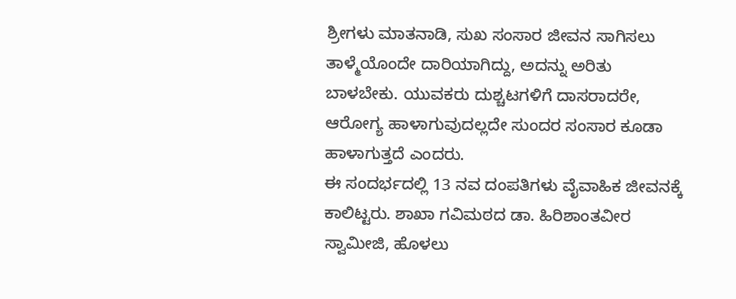ಶ್ರೀಗಳು ಮಾತನಾಡಿ, ಸುಖ ಸಂಸಾರ ಜೀವನ ಸಾಗಿಸಲು ತಾಳ್ಮೆಯೊಂದೇ ದಾರಿಯಾಗಿದ್ದು, ಅದನ್ನು ಅರಿತು ಬಾಳಬೇಕು. ಯುವಕರು ದುಶ್ಚಟಗಳಿಗೆ ದಾಸರಾದರೇ, ಆರೋಗ್ಯ ಹಾಳಾಗುವುದಲ್ಲದೇ ಸುಂದರ ಸಂಸಾರ ಕೂಡಾ ಹಾಳಾಗುತ್ತದೆ ಎಂದರು.
ಈ ಸಂದರ್ಭದಲ್ಲಿ 13 ನವ ದಂಪತಿಗಳು ವೈವಾಹಿಕ ಜೀವನಕ್ಕೆ ಕಾಲಿಟ್ಟರು. ಶಾಖಾ ಗವಿಮಠದ ಡಾ. ಹಿರಿಶಾಂತವೀರ ಸ್ವಾಮೀಜಿ, ಹೊಳಲು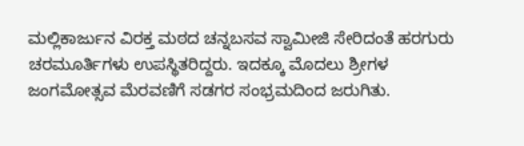ಮಲ್ಲಿಕಾರ್ಜುನ ವಿರಕ್ತ ಮಠದ ಚನ್ನಬಸವ ಸ್ವಾಮೀಜಿ ಸೇರಿದಂತೆ ಹರಗುರು ಚರಮೂರ್ತಿಗಳು ಉಪಸ್ಥಿತರಿದ್ದರು. ಇದಕ್ಕೂ ಮೊದಲು ಶ್ರೀಗಳ ಜಂಗಮೋತ್ಸವ ಮೆರವಣಿಗೆ ಸಡಗರ ಸಂಭ್ರಮದಿಂದ ಜರುಗಿತು.